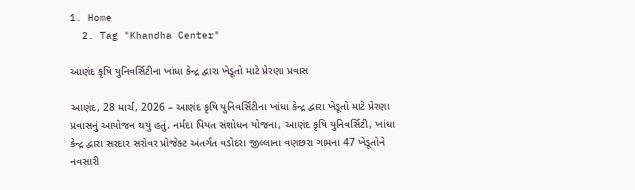1. Home
  2. Tag "Khandha Center"

આણંદ કૃષિ યુનિવર્સિટીના ખાંધા કેન્‍દ્ર દ્વારા ખેડૂતો માટે પ્રેરણા પ્રવાસ

આણંદ, 28 માર્ચ, 2026 – આણંદ કૃષિ યુનિવર્સિટીના ખાંધા કેન્‍દ્ર દ્વારા ખેડૂતો માટે પ્રેરણા પ્રવાસનું આયોજન થયું હતું. નર્મદા પિયત સંશોધન યોજના, આણંદ કૃષિ યુનિવર્સિટી, ખાંધા કેન્‍દ્ર દ્વારા સરદાર સરોવર પ્રોજેક્ટ અંતર્ગત વડોદરા જીલ્લાના વણછરા ગામના 47 ખેડૂતોને નવસારી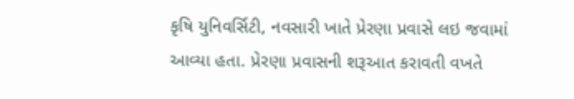કૃષિ યુનિવર્સિટી, નવસારી ખાતે પ્રેરણા પ્રવાસે લઇ જવામાં આવ્યા હતા. પ્રેરણા પ્રવાસની શરૂઆત કરાવતી વખતે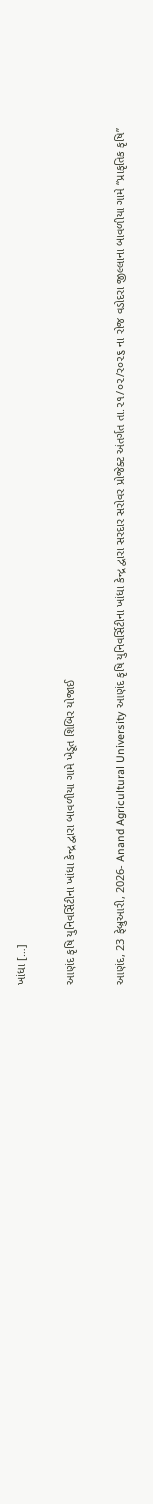ખાંધા […]

આણંદ કૃષિ યુનિવર્સિટીના ખાંધા કેન્‍દ્ર દ્વારા બાવળીયા ગામે ખેડૂત શિબિર યોજાઈ

આણંદ, 23 ફેબ્રુઆરી, 2026- Anand Agricultural University આણંદ કૃષિ યુનિવર્સિટીના ખાંધા કેન્‍દ્ર દ્વારા સરદાર સરોવર પ્રોજેક્ટ અંતર્ગત તા.૨૧/૦૨/ર૦૨૬ ના રોજ વડોદરા જીલ્લાના બાવળીયા ગામે “પ્રાકૃતિક કૃષિ”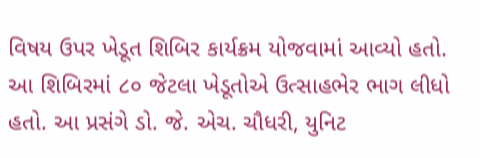વિષય ઉપર ખેડૂત શિબિર કાર્યક્રમ યોજવામાં આવ્યો હતો. આ શિબિરમાં ૮૦ જેટલા ખેડૂતોએ ઉત્સાહભેર ભાગ લીધો હતો. આ પ્રસંગે ડો. જે. એચ. ચૌધરી, યુનિટ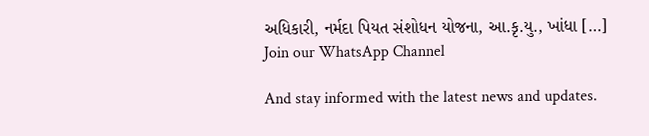અધિકારી, નર્મદા પિયત સંશોધન યોજના, આ.કૃ.યુ., ખાંધા […]
Join our WhatsApp Channel

And stay informed with the latest news and updates.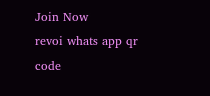Join Now
revoi whats app qr code